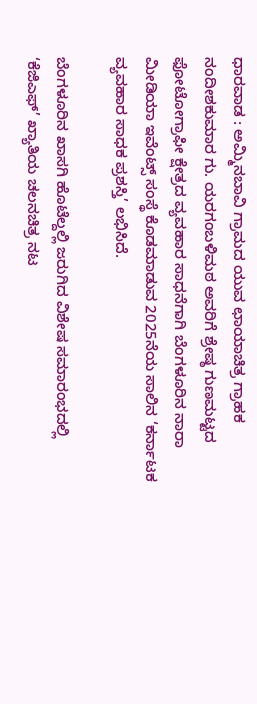ಧಾರವಾಡ : ಅಮ್ಮಿನಬಾವಿ ಗ್ರಾಮದ ಯುವ ಛಾಯಾಚಿತ್ರ ಗ್ರಾಹಕ ನಂದೀಶಕುಮಾರ ಗು. ಯರಗಂಬಳಿಮಠ ಅವರಿಗೆ ಶ್ರೇಷ್ಠ ಗುಣಮಟ್ಟದ ಫೋಟೋಗ್ರಾಫೀ ಕ್ಷೇತ್ರದ ವ್ಯವಹಾರ ಸಾಧನೆಗಾಗಿ ಬೆಂಗಳೂರಿನ ನಾರಾ ಮೀಡಿಯಾ ಇವೆಂಟ್ಸ್ ಸಂಸ್ಥೆ ಕೊಡಮಾಡುವ 2025ನೆಯ ಸಾಲಿನ ‘ಕರ್ನಾಟಕ ವ್ಯವಹಾರ ಸಾಧಕ ಪ್ರಶಸ್ತಿ’ ಲಭಿಸಿದೆ.

ಬೆಂಗಳೂರಿನ ಖಾಸಗಿ ಹೊಟೆಲ್ದಲ್ಲಿ ಜರುಗಿದ ವಿಶೇಷ ಸಮಾರಂಭದಲ್ಲಿ ‘ಕೆಜಿಎಫ್’ ಖ್ಯಾತಿಯ ಚಲನಚಿತ್ರ ನಟ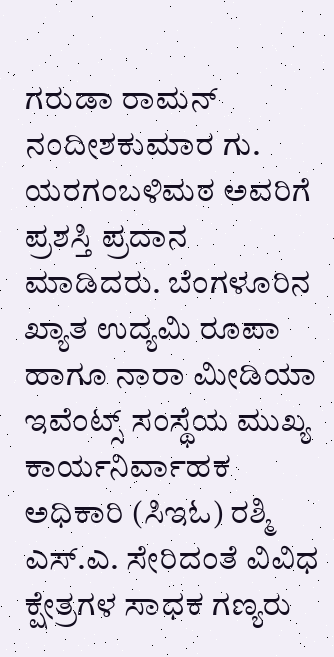ಗರುಡಾ ರಾಮನ್ ನಂದೀಶಕುಮಾರ ಗು. ಯರಗಂಬಳಿಮಠ ಅವರಿಗೆ ಪ್ರಶಸ್ತಿ ಪ್ರದಾನ ಮಾಡಿದರು. ಬೆಂಗಳೂರಿನ ಖ್ಯಾತ ಉದ್ಯಮಿ ರೂಪಾ ಹಾಗೂ ನಾರಾ ಮೀಡಿಯಾ ಇವೆಂಟ್ಸ್ ಸಂಸ್ಥೆಯ ಮುಖ್ಯ ಕಾರ್ಯನಿರ್ವಾಹಕ ಅಧಿಕಾರಿ (ಸಿಇಓ) ರಶ್ಮಿ ಎಸ್.ಎ. ಸೇರಿದಂತೆ ವಿವಿಧ ಕ್ಷೇತ್ರಗಳ ಸಾಧಕ ಗಣ್ಯರು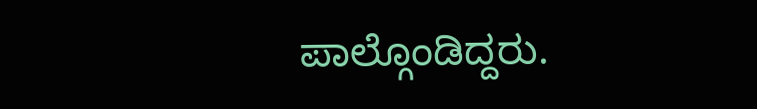ಪಾಲ್ಗೊಂಡಿದ್ದರು.